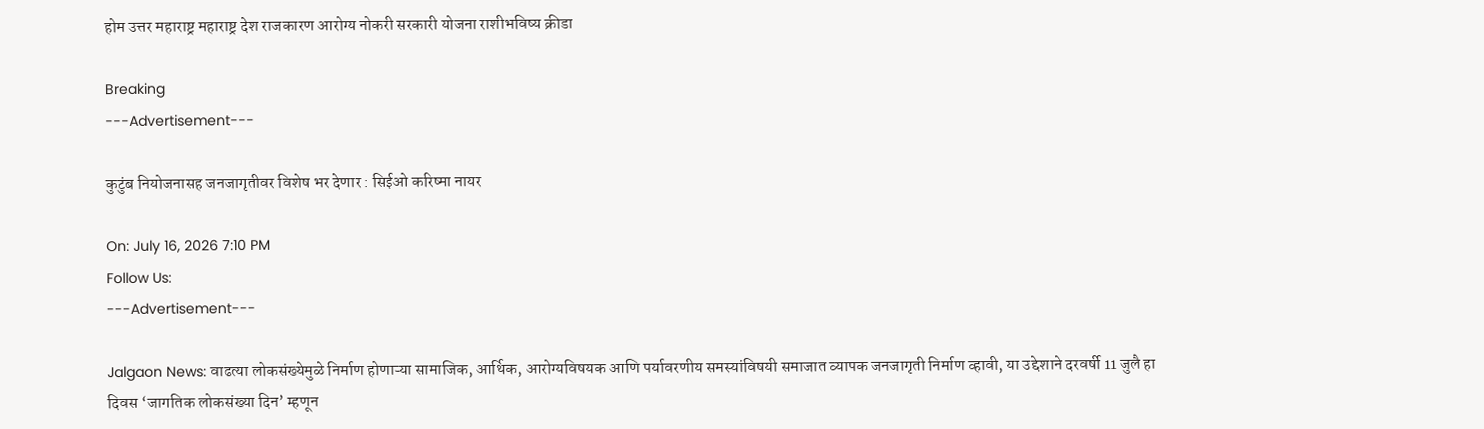होम उत्तर महाराष्ट्र महाराष्ट्र देश राजकारण आरोग्य नोकरी सरकारी योजना राशीभविष्य क्रीडा

Breaking
---Advertisement---

कुटुंब नियोजनासह जनजागृतीवर विशेष भर देणार : सिईओ करिष्मा नायर

On: July 16, 2026 7:10 PM
Follow Us:
---Advertisement---

Jalgaon News: वाढत्या लोकसंख्येमुळे निर्माण होणाऱ्या सामाजिक, आर्थिक, आरोग्यविषयक आणि पर्यावरणीय समस्यांविषयी समाजात व्यापक जनजागृती निर्माण व्हावी, या उद्देशाने दरवर्षी 11 जुलै हा दिवस ‘जागतिक लोकसंख्या दिन’ म्हणून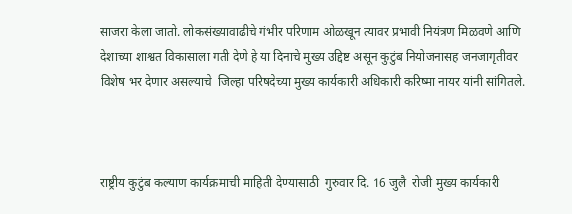साजरा केला जातो. लोकसंख्यावाढीचे गंभीर परिणाम ओळखून त्यावर प्रभावी नियंत्रण मिळवणे आणि देशाच्या शाश्वत विकासाला गती देणे हे या दिनाचे मुख्य उद्दिष्ट असून कुटुंब नियोजनासह जनजागृतीवर विशेष भर देणार असल्याचे  जिल्हा परिषदेच्या मुख्य कार्यकारी अधिकारी करिष्मा नायर यांनी सांगितले.



राष्ट्रीय कुटुंब कल्याण कार्यक्रमाची माहिती देण्यासाठी  गुरुवार दि. 16 जुलै  रोजी मुख्य कार्यकारी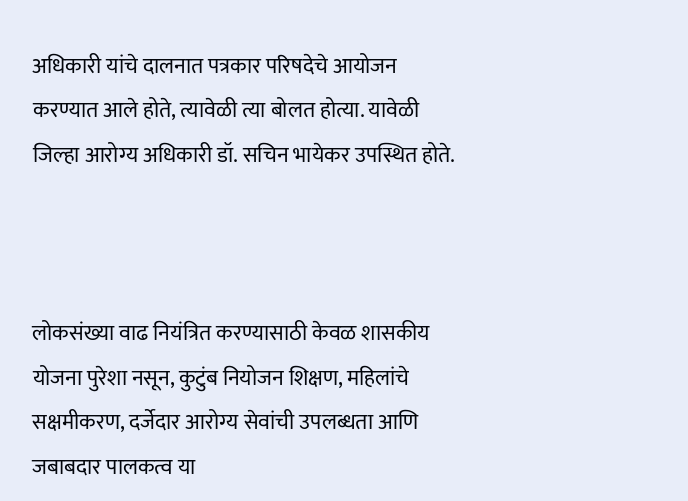अधिकारी यांचे दालनात पत्रकार परिषदेचे आयोजन करण्यात आले होते, त्यावेळी त्या बोलत होत्या. यावेळी जिल्हा आरोग्य अधिकारी डॉ. सचिन भायेकर उपस्थित होते.



लोकसंख्या वाढ नियंत्रित करण्यासाठी केवळ शासकीय योजना पुरेशा नसून, कुटुंब नियोजन शिक्षण, महिलांचे सक्षमीकरण, दर्जेदार आरोग्य सेवांची उपलब्धता आणि जबाबदार पालकत्व या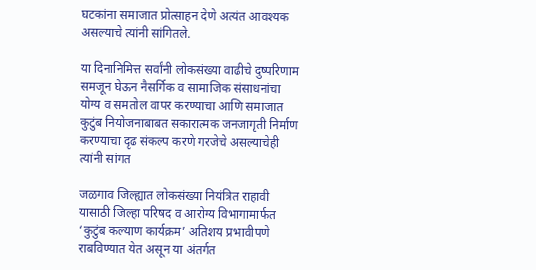घटकांना समाजात प्रोत्साहन देणे अत्यंत आवश्यक असल्याचे त्यांनी सांगितले.

या दिनानिमित्त सर्वांनी लोकसंख्या वाढीचे दुष्परिणाम समजून घेऊन नैसर्गिक व सामाजिक संसाधनांचा योग्य व समतोल वापर करण्याचा आणि समाजात कुटुंब नियोजनाबाबत सकारात्मक जनजागृती निर्माण करण्याचा दृढ संकल्प करणे गरजेचे असल्याचेही त्यांनी सांगत

जळगाव जिल्ह्यात लोकसंख्या नियंत्रित राहावी यासाठी जिल्हा परिषद व आरोग्य विभागामार्फत ‘कुटुंब कल्याण कार्यक्रम’ अतिशय प्रभावीपणे राबविण्यात येत असून या अंतर्गत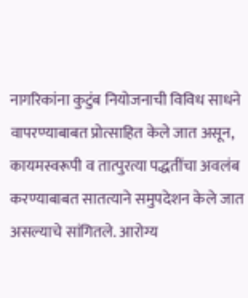नागरिकांना कुटुंब नियोजनाची विविध साधने वापरण्याबाबत प्रोत्साहित केले जात असून, कायमस्वरूपी व तात्पुरत्या पद्धतींचा अवलंब करण्याबाबत सातत्याने समुपदेशन केले जात असल्याचे सांगितले. आरोग्य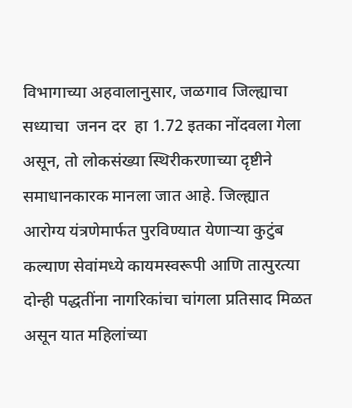विभागाच्या अहवालानुसार, जळगाव जिल्ह्याचा सध्याचा  जनन दर  हा 1.72 इतका नोंदवला गेला असून, तो लोकसंख्या स्थिरीकरणाच्या दृष्टीने समाधानकारक मानला जात आहे. जिल्ह्यात आरोग्य यंत्रणेमार्फत पुरविण्यात येणाऱ्या कुटुंब कल्याण सेवांमध्ये कायमस्वरूपी आणि तात्पुरत्या दोन्ही पद्धतींना नागरिकांचा चांगला प्रतिसाद मिळत असून यात महिलांच्या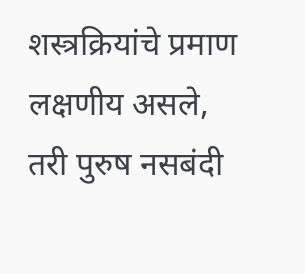शस्त्रक्रियांचे प्रमाण लक्षणीय असले, तरी पुरुष नसबंदी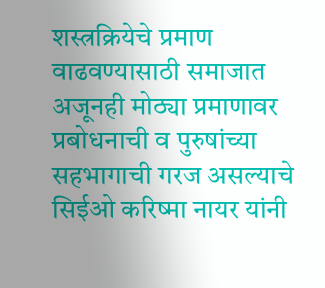शस्त्रक्रियेचे प्रमाण वाढवण्यासाठी समाजात अजूनही मोठ्या प्रमाणावर प्रबोधनाची व पुरुषांच्या सहभागाची गरज असल्याचे  सिईओ करिष्मा नायर यांनी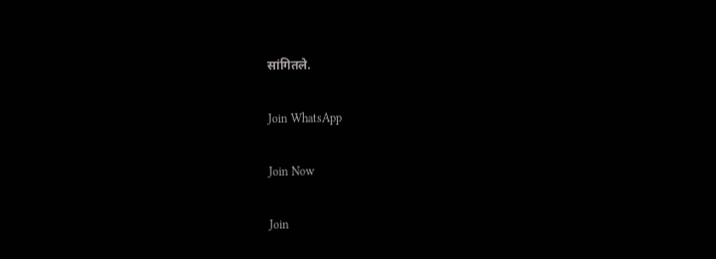सांगितले.

Join WhatsApp

Join Now

Join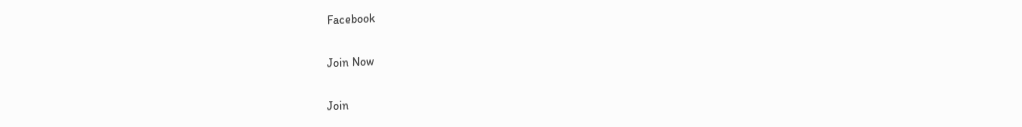Facebook

Join Now

Join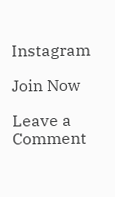Instagram

Join Now

Leave a Comment